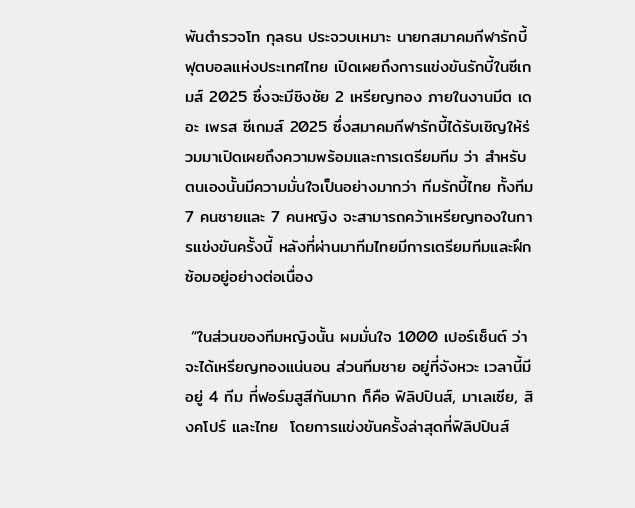พันตำรวจโท กุลธน ประจวบเหมาะ นายกสมาคมกีฬารักบี้ฟุตบอลแห่งประเทศไทย เปิดเผยถึงการแข่งขันรักบี้ในซีเกมส์ 2025 ซึ่งจะมีชิงชัย 2 เหรียญทอง ภายในงานมีต เดอะ เพรส ซีเกมส์ 2025 ซึ่งสมาคมกีฬารักบี้ได้รับเชิญให้ร่วมมาเปิดเผยถึงความพร้อมและการเตรียมทีม ว่า สำหรับตนเองนั้นมีความมั่นใจเป็นอย่างมากว่า ทีมรักบี้ไทย ทั้งทีม 7 คนชายและ 7 คนหญิง จะสามารถคว้าเหรียญทองในการแข่งขันครั้งนี้ หลังที่ผ่านมาทีมไทยมีการเตรียมทีมและฝึกซ้อมอยู่อย่างต่อเนื่อง

 “ในส่วนของทีมหญิงนั้น ผมมั่นใจ 1000 เปอร์เซ็นต์ ว่าจะได้เหรียญทองแน่นอน ส่วนทีมชาย อยู่ที่จังหวะ เวลานี้มีอยู่ 4 ทีม ที่ฟอร์มสูสีกันมาก ก็คือ ฟิลิปปินส์, มาเลเซีย, สิงคโปร์ และไทย  โดยการแข่งขันครั้งล่าสุดที่ฟิลิปปินส์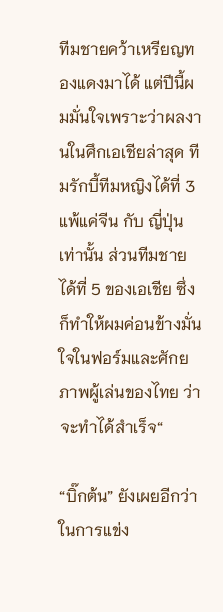ทีมชายคว้าเหรียญทองแดงมาได้ แต่ปีนี้ผมมั่นใจเพราะว่าผลงานในศึกเอเชียล่าสุด ทีมรักบี้ทีมหญิงได้ที่ 3 แพ้แค่จีน กับ ญี่ปุ่น เท่านั้น ส่วนทีมชาย ได้ที่ 5 ของเอเชีย ซึ่งก็ทำให้ผมค่อนข้างมั่นใจในฟอร์มและศักยภาพผู้เล่นของไทย ว่าจะทำได้สำเร็จ“

“บิ๊กต้น” ยังเผยอีกว่าในการแข่ง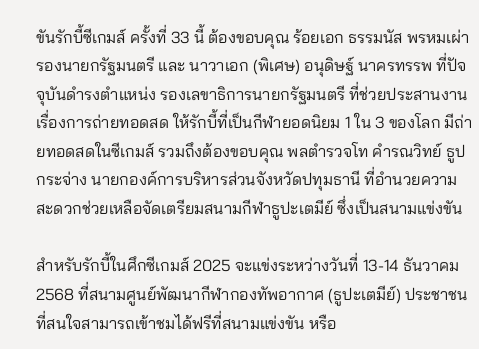ขันรักบี้ซีเกมส์ ครั้งที่ 33 นี้ ต้องขอบคุณ ร้อยเอก ธรรมนัส พรหมเผ่า รองนายกรัฐมนตรี และ นาวาเอก (พิเศษ) อนุดิษฐ์ นาครทรรพ ที่ปัจจุบันดำรงตำแหน่ง รองเลขาธิการนายกรัฐมนตรี ที่ช่วยประสานงานเรื่องการถ่ายทอดสด ให้รักบี้ที่เป็นกีฬายอดนิยม 1 ใน 3 ของโลก มีถ่ายทอดสดในซีเกมส์ รวมถึงต้องขอบคุณ พลตำรวจโท คำรณวิทย์ ธูปกระจ่าง นายกองค์การบริหารส่วนจังหวัดปทุมธานี ที่อำนวยความสะดวกช่วยเหลือจัดเตรียมสนามกีฬาธูปะเตมีย์ ซึ่งเป็นสนามแข่งขัน

สำหรับรักบี้ในศึกซีเกมส์ 2025 จะแข่งระหว่างวันที่ 13-14 ธันวาคม 2568 ที่สนามศูนย์พัฒนากีฬากองทัพอากาศ (ธูปะเตมีย์) ประชาชนที่สนใจสามารถเข้าชมได้ฟรีที่สนามแข่งขัน หรือ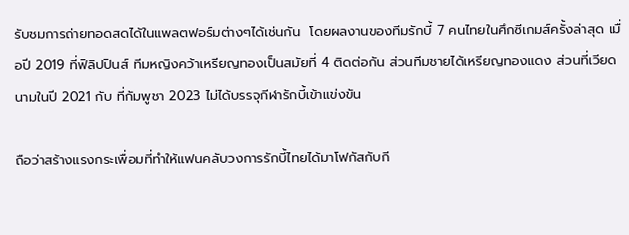รับชมการถ่ายทอดสดได้ในแพลตฟอร์มต่างๆได้เช่นกัน  โดยผลงานของทีมรักบี้ 7 คนไทยในศึกซีเกมส์ครั้งล่าสุด เมื่อปี 2019 ที่ฟิลิปปินส์ ทีมหญิงคว้าเหรียญทองเป็นสมัยที่ 4 ติดต่อกัน ส่วนทีมชายได้เหรียญทองแดง ส่วนที่เวียดนามในปี 2021 กับ ที่กัมพูชา 2023 ไม่ได้บรรจุกีฬารักบี้เข้าแข่งขัน

ถือว่าสร้างแรงกระเพื่อมที่ทำให้แฟนคลับวงการรักบี้ไทยได้มาโฟกัสกับกี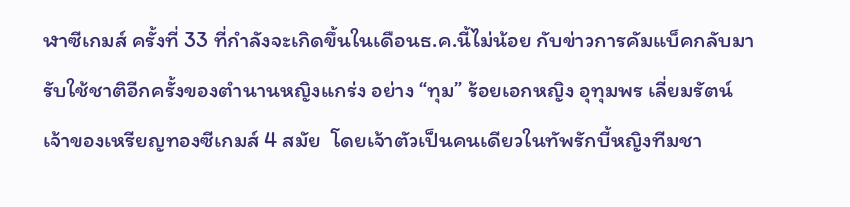ฬาซีเกมส์ ครั้งที่ 33 ที่กำลังจะเกิดขึ้นในเดือนธ.ค.นี้ไม่น้อย กับข่าวการคัมแบ็คกลับมารับใช้ชาติอีกครั้งของตำนานหญิงแกร่ง อย่าง “ทุม” ร้อยเอกหญิง อุทุมพร เลี่ยมรัตน์ เจ้าของเหรียญทองซีเกมส์ 4 สมัย  โดยเจ้าตัวเป็นคนเดียวในทัพรักบี้หญิงทีมชา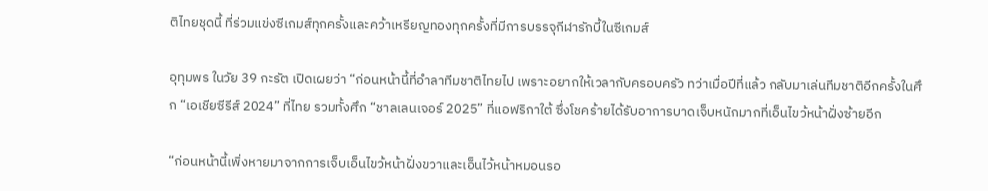ติไทยชุดนี้ ที่ร่วมแข่งซีเกมส์ทุกครั้งและคว้าเหรียญทองทุกครั้งที่มีการบรรจุกีฬารักบี้ในซีเกมส์

อุทุมพร ในวัย 39 กะรัต เปิดเผยว่า “ก่อนหน้านี้ที่อำลาทีมชาติไทยไป เพราะอยากให้เวลากับครอบครัว ทว่าเมื่อปีที่แล้ว กลับมาเล่นทีมชาติอีกครั้งในศึก “เอเชียซีรีส์ 2024” ที่ไทย รวมทั้งศึก “ชาลเลนเจอร์ 2025” ที่แอฟริกาใต้ ซึ่งโชคร้ายได้รับอาการบาดเจ็บหนักมากที่เอ็นไขว้หน้าฝั่งซ้ายอีก

“ก่อนหน้านี้เพิ่งหายมาจากการเจ็บเอ็นไขว้หน้าฝั่งขวาและเอ็นไว้หน้าหมอนรอ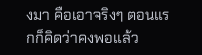งมา คือเอาจริงๆ ตอนแรกก็คิดว่าคงพอแล้ว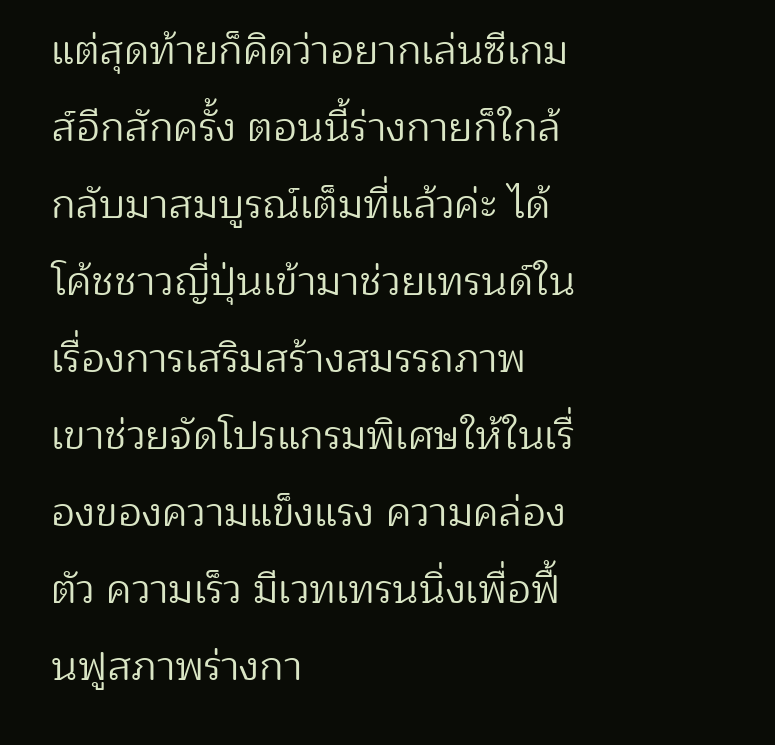แต่สุดท้ายก็คิดว่าอยากเล่นซีเกมส์อีกสักครั้ง ตอนนี้ร่างกายก็ใกล้กลับมาสมบูรณ์เต็มที่แล้วค่ะ ได้โค้ชชาวญี่ปุ่นเข้ามาช่วยเทรนด์ในเรื่องการเสริมสร้างสมรรถภาพ เขาช่วยจัดโปรแกรมพิเศษให้ในเรื่องของความแข็งแรง ความคล่องตัว ความเร็ว มีเวทเทรนนิ่งเพื่อฟื้นฟูสภาพร่างกา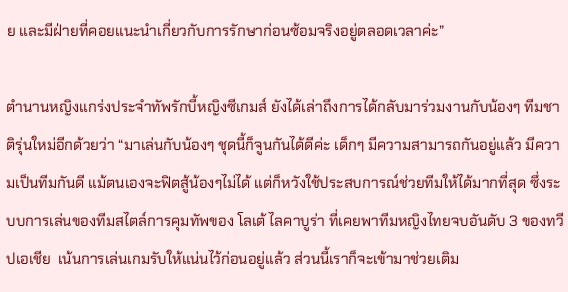ย และมีฝ่ายที่คอยแนะนำเกี่ยวกับการรักษาก่อนซ้อมจริงอยู่ตลอดเวลาค่ะ”

ตำนานหญิงแกร่งประจำทัพรักบี้หญิงซีเกมส์ ยังได้เล่าถึงการได้กลับมาร่วมงานกับน้องๆ ทีมชาติรุ่นใหม่อีกด้วยว่า “มาเล่นกับน้องๆ ชุดนี้ก็จูนกันได้ดีค่ะ เด็กๆ มีความสามารถกันอยู่แล้ว มีความเป็นทีมกันดี แม้ตนเองจะฟิตสู้น้องๆไม่ได้ แต่ก็หวังใช้ประสบการณ์ช่วยทีมให้ได้มากที่สุด ซึ่งระบบการเล่นของทีมสไตล์การคุมทัพของ โลเต้ ไลคาบูร่า ที่เคยพาทีมหญิงไทยจบอันดับ 3 ของทวีปเอเชีย  เน้นการเล่นเกมรับให้แน่นไว้ก่อนอยู่แล้ว ส่วนนี้เราก็จะเข้ามาช่วยเติม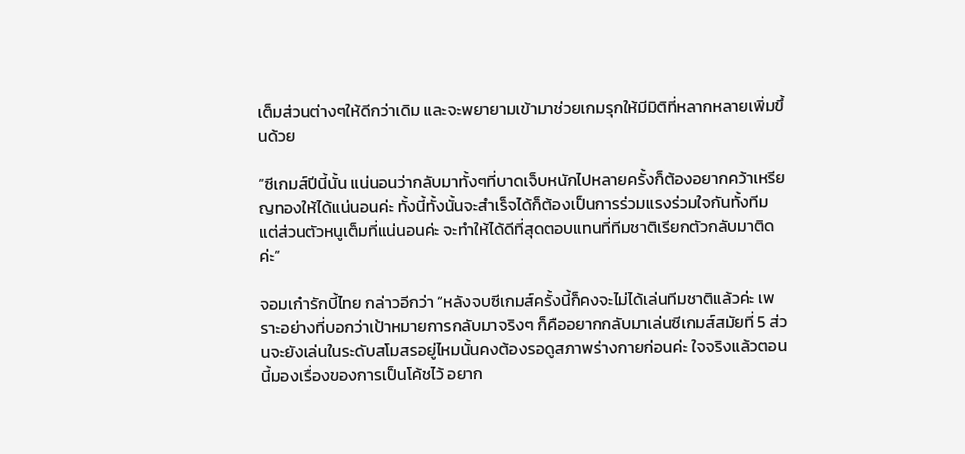เต็มส่วนต่างๆให้ดีกว่าเดิม และจะพยายามเข้ามาช่วยเกมรุกให้มีมิติที่หลากหลายเพิ่มขึ้นด้วย

”ซีเกมส์ปีนี้นั้น แน่นอนว่ากลับมาทั้งๆที่บาดเจ็บหนักไปหลายครั้งก็ต้องอยากคว้าเหรียญทองให้ได้แน่นอนค่ะ ทั้งนี้ทั้งนั้นจะสำเร็จได้ก็ต้องเป็นการร่วมแรงร่วมใจกันทั้งทีม แต่ส่วนตัวหนูเต็มที่แน่นอนค่ะ จะทำให้ได้ดีที่สุดตอบแทนที่ทีมชาติเรียกตัวกลับมาติดค่ะ”

จอมเก๋ารักบี้ไทย กล่าวอีกว่า “หลังจบซีเกมส์ครั้งนี้ก็คงจะไม่ได้เล่นทีมชาติแล้วค่ะ เพราะอย่างที่บอกว่าเป้าหมายการกลับมาจริงๆ ก็คืออยากกลับมาเล่นซีเกมส์สมัยที่ 5 ส่วนจะยังเล่นในระดับสโมสรอยู่ไหมนั้นคงต้องรอดูสภาพร่างกายก่อนค่ะ ใจจริงแล้วตอนนี้มองเรื่องของการเป็นโค้ชไว้ อยาก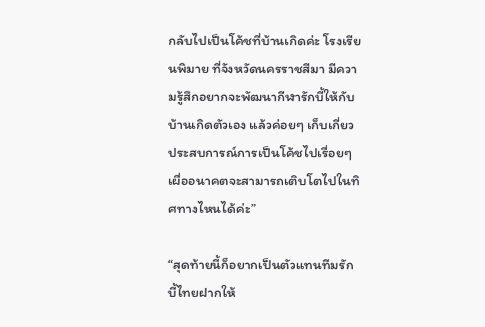กลับไปเป็นโค้ชที่บ้านเกิดค่ะ โรงเรียนพิมาย ที่จังหวัดนครราชสีมา มีความรู้สึกอยากจะพัฒนากีฬารักบี้ให้กับบ้านเกิดตัวเอง แล้วค่อยๆ เก็บเกี่ยวประสบการณ์การเป็นโค้ชไปเรื่อยๆ เผื่ออนาคตจะสามารถเติบโตไปในทิศทางไหนได้ค่ะ”

“สุดท้ายนี้ก็อยากเป็นตัวแทนทีมรักบี้ไทยฝากให้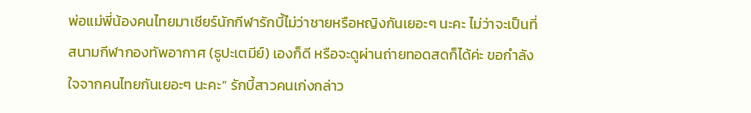พ่อแม่พี่น้องคนไทยมาเชียร์นักกีฬารักบี้ไม่ว่าชายหรือหญิงกันเยอะๆ นะคะ ไม่ว่าจะเป็นที่สนามกีฬากองทัพอากาศ (ธูปะเตมีย์) เองก็ดี หรือจะดูผ่านถ่ายทอดสดก็ได้ค่ะ ขอกำลังใจจากคนไทยกันเยอะๆ นะคะ” รักบี้สาวคนเก่งกล่าว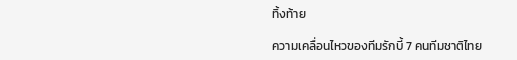ทิ้งท้าย

ความเคลื่อนไหวของทีมรักบี้ 7 คนทีมชาติไทย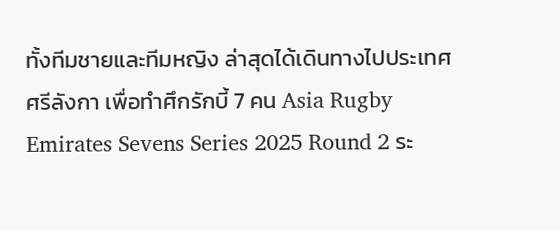ทั้งทีมชายและทีมหญิง ล่าสุดได้เดินทางไปประเทศศรีลังกา เพื่อทำศึกรักบี้ 7 คน Asia Rugby Emirates Sevens Series 2025 Round 2 ระ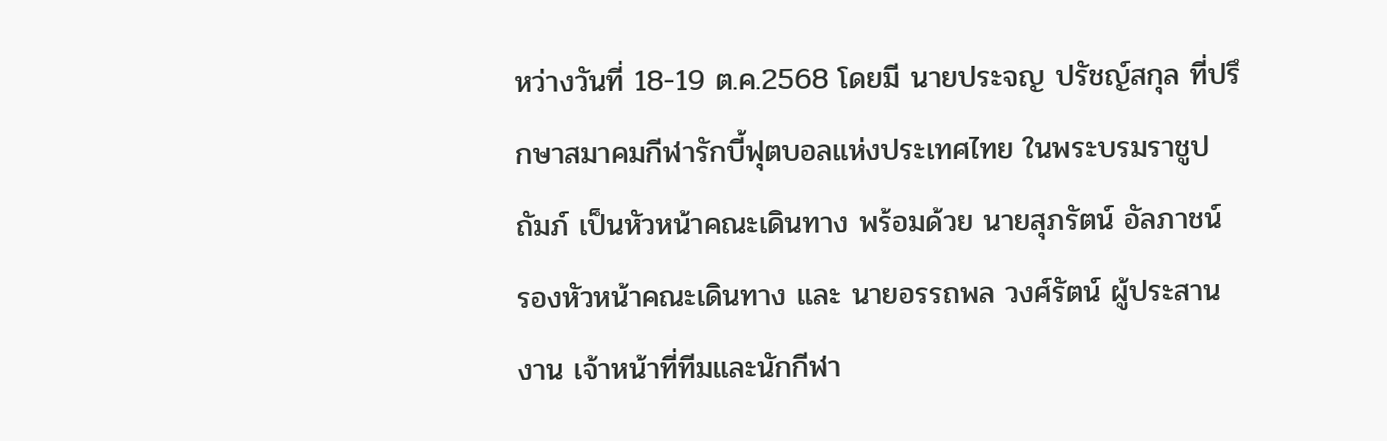หว่างวันที่ 18-19 ต.ค.2568 โดยมี นายประจญ ปรัชญ์สกุล ที่ปรึกษาสมาคมกีฬารักบี้ฟุตบอลแห่งประเทศไทย ในพระบรมราชูปถัมภ์ เป็นหัวหน้าคณะเดินทาง พร้อมด้วย นายสุภรัตน์ อัลภาชน์ รองหัวหน้าคณะเดินทาง และ นายอรรถพล วงศ์รัตน์ ผู้ประสานงาน เจ้าหน้าที่ทีมและนักกีฬา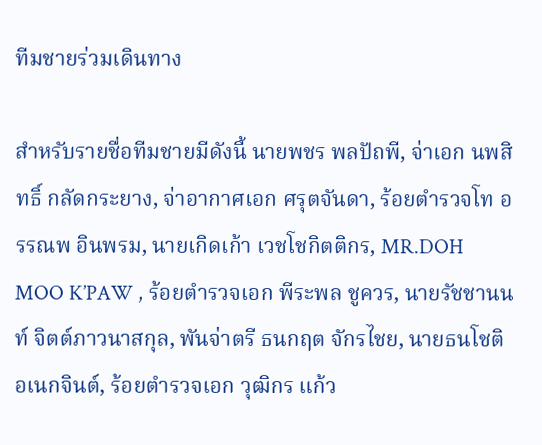ทีมชายร่วมเดินทาง

สำหรับรายชื่อทีมชายมีดังนี้ นายพชร พลปัถพี, จ่าเอก นพสิทธิ์ กลัดกระยาง, จ่าอากาศเอก ศรุตจันดา, ร้อยตำรวจโท อรรณพ อินพรม, นายเกิดเก้า เวชโชกิตติกร, MR.DOH MOO K’PAW , ร้อยตำรวจเอก พีระพล ชูควร, นายรัชชานนท์ จิตต์ภาวนาสกุล, พันจ่าตรี ธนกฤต จักรไชย, นายธนโชติ อเนกจินต์, ร้อยตำรวจเอก วุฒิกร แก้ว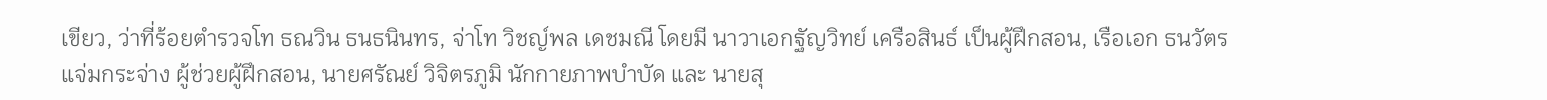เขียว, ว่าที่ร้อยตำรวจโท ธณวิน ธนธนินทร, จ่าโท วิชญ์พล เดชมณี โดยมี นาวาเอกฐัญวิทย์ เครือสินธ์ เป็นผู้ฝึกสอน, เรือเอก ธนวัตร แจ่มกระจ่าง ผู้ช่วยผู้ฝึกสอน, นายศรัณย์ วิจิตรภูมิ นักกายภาพบำบัด และ นายสุ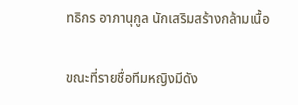ทธิกร อาภานุกูล นักเสริมสร้างกล้ามเนื้อ

ขณะที่รายชื่อทีมหญิงมีดัง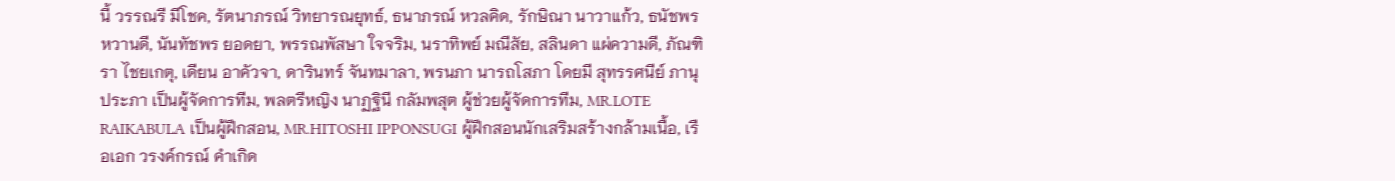นี้ วรรณรี มีโชค, รัตนาภรณ์ วิทยารณยุทธ์, ธนาภรณ์ หวลคิด, รักษิณา นาวาแก้ว, ธนัชพร หวานดี, นันทัชพร ยอดยา, พรรณพัสษา ใจจริม, นราทิพย์ มณีสัย, สลินดา แผ่ความดี, ภัณฑิรา ไชยเกตุ, เดียน อาคัวจา, ดารินทร์ จันทมาลา, พรนภา นารถโสภา โดยมี สุทรรศนีย์ ภานุประภา เป็นผู้จัดการทีม, พลตรีหญิง นาฏฐินี กลัมพสุต ผู้ช่วยผู้จัดการทีม, MR.LOTE RAIKABULA เป็นผู้ฝึกสอน, MR.HITOSHI IPPONSUGI ผู้ฝึกสอนนักเสริมสร้างกล้ามเนื้อ, เรือเอก วรงค์กรณ์ คำเกิด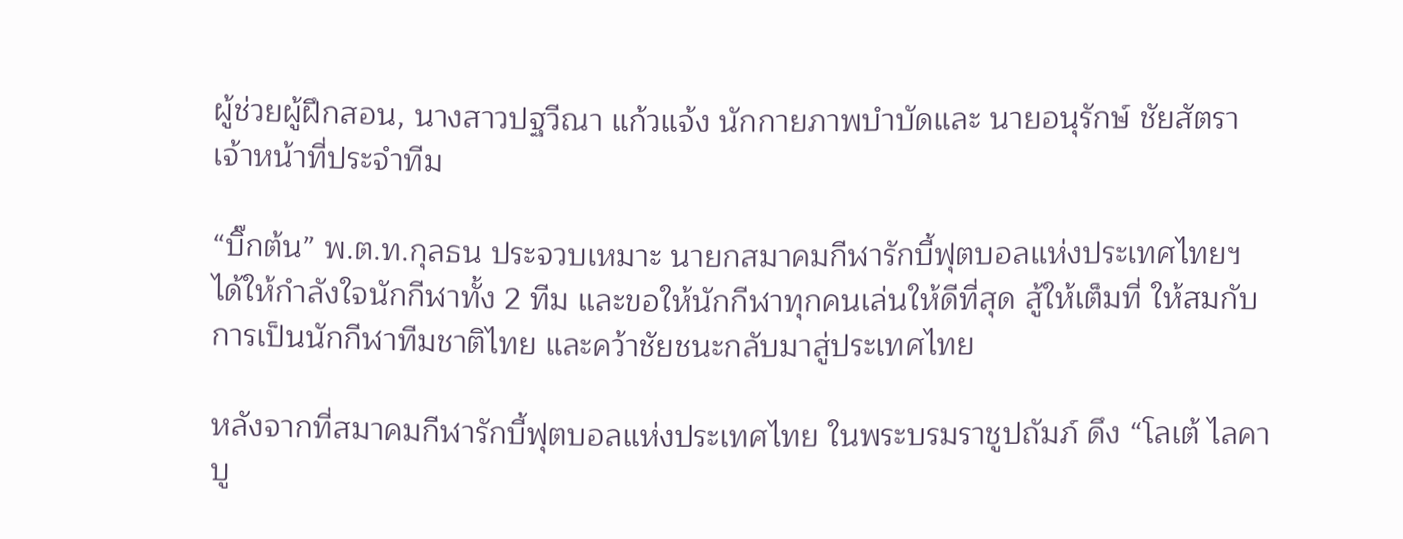ผู้ช่วยผู้ฝึกสอน, นางสาวปฐวีณา แก้วแจ้ง นักกายภาพบำบัดและ นายอนุรักษ์ ชัยสัตรา เจ้าหน้าที่ประจำทีม

“บิ๊กต้น” พ.ต.ท.กุลธน ประจวบเหมาะ นายกสมาคมกีฬารักบี้ฟุตบอลแห่งประเทศไทยฯ ได้ให้กำลังใจนักกีฬาทั้ง 2 ทีม และขอให้นักกีฬาทุกคนเล่นให้ดีที่สุด สู้ให้เต็มที่ ให้สมกับการเป็นนักกีฬาทีมชาติไทย และคว้าชัยชนะกลับมาสู่ประเทศไทย

หลังจากที่สมาคมกีฬารักบี้ฟุตบอลแห่งประเทศไทย ในพระบรมราชูปถัมภ์ ดึง “โลเต้ ไลคาบู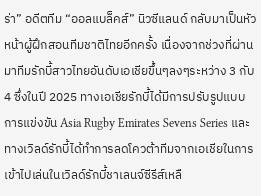ร่า” อดีตทีม “ออลแบล็คส์” นิวซีแลนด์ กลับมาเป็นหัวหน้าผู้ฝึกสอนทีมชาติไทยอีกครั้ง เนื่องจากช่วงที่ผ่านมาทีมรักบี้สาวไทยอันดับเอเชียขึ้นๆลงๆระหว่าง 3 กับ 4 ซึ่งในปี 2025 ทางเอเชียรักบี้ได้มีการปรับรูปแบบการแข่งขัน Asia Rugby Emirates Sevens Series และทางเวิลด์รักบี้ได้ทำการลดโควต้าทีมจากเอเชียในการเข้าไปเล่นในเวิลด์รักบี้ชาเลนจ์ซีรีส์เหลื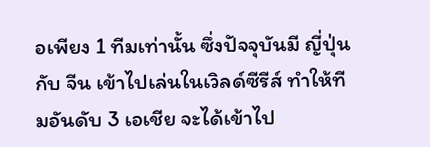อเพียง 1 ทีมเท่านั้น ซึ่งปัจจุบันมี ญี่ปุ่น กับ จีน เข้าไปเล่นในเวิลด์ซีรีส์ ทำให้ทีมอันดับ 3 เอเชีย จะได้เข้าไป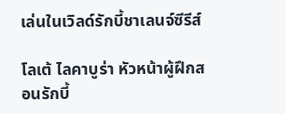เล่นในเวิลด์รักบี้ชาเลนจ์ซีรีส์

โลเต้ ไลคาบูร่า หัวหน้าผู้ฝึกสอนรักบี้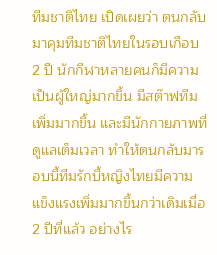ทีมชาติไทย เปิดเผยว่า ตนกลับมาคุมทีมชาติไทยในรอบเกือบ 2 ปี นักกีฬาหลายคนก็มีความเป็นผู้ใหญ่มากขึ้น มีสต๊าฟทีมเพิ่มมากขึ้น และมีนักกายภาพที่ดูแลเต็มเวลา ทำให้ตนกลับมารอบนี้ทีมรักบี้หญิงไทยมีความแข็งแรงเพิ่มมากขึ้นกว่าเดิมเมื่อ 2 ปีที่แล้ว อย่างไร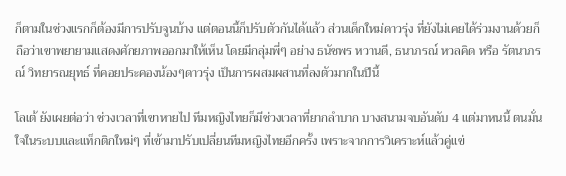ก็ตามในช่วงแรกก็ต้องมีการปรับจูนบ้าง แต่ตอนนี้ก็ปรับตัวกันได้แล้ว ส่วนเด็กใหม่ดาวรุ่ง ที่ยังไม่เคยได้ร่วมงานด้วยก็ถือว่าเขาพยายามแสดงศักยภาพออกมาให้เห็น โดยมีกลุ่มพี่ๆ อย่าง ธนัชพร หวานดี, ธนาภรณ์ หวลคิด หรือ รัตนาภรณ์ วิทยารณยุทธ์ ที่คอยประคองน้องๆดาวรุ่ง เป็นการผสมผสานที่ลงตัวมากในปีนี้

โลเต้ ยังเผยต่อว่า ช่วงเวลาที่เขาหายไป ทีมหญิงไทยก็มีช่วงเวลาที่ยากลำบาก บางสนามจบอันดับ 4 แต่มาหนนี้ ตนมั่นใจในระบบและแท็กติกใหม่ๆ ที่เข้ามาปรับเปลี่ยนทีมหญิงไทยอีกครั้ง เพราะจากการวิเคราะห์แล้วคู่แข่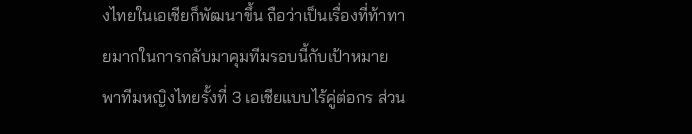งไทยในเอเชียก็พัฒนาขึ้น ถือว่าเป็นเรื่องที่ท้าทายมากในการกลับมาคุมทีมรอบนี้กับเป้าหมายพาทีมหญิงไทยรั้งที่ 3 เอเชียแบบไร้คู่ต่อกร ส่วน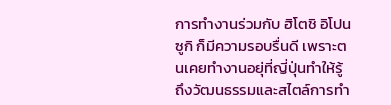การทำงานร่วมกับ ฮิโตชิ อิโปนซูกิ ก็มีความรอบรื่นดี เพราะตนเคยทำงานอยุ่ที่ญี่ปุ่นทำให้รู้ถึงวัฒนธรรมและสไตล์การทำ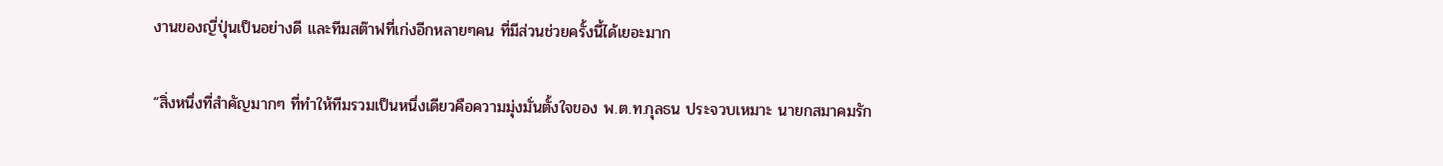งานของญี่ปุ่นเป็นอย่างดี และทีมสต๊าฟที่เก่งอีกหลายๆคน ที่มีส่วนช่วยครั้งนี้ได้เยอะมาก

“สิ่งหนึ่งที่สำคัญมากๆ ที่ทำให้ทีมรวมเป็นหนึ่งเดียวคือความมุ่งมั่นตั้งใจของ พ.ต.ท.กุลธน ประจวบเหมาะ นายกสมาคมรัก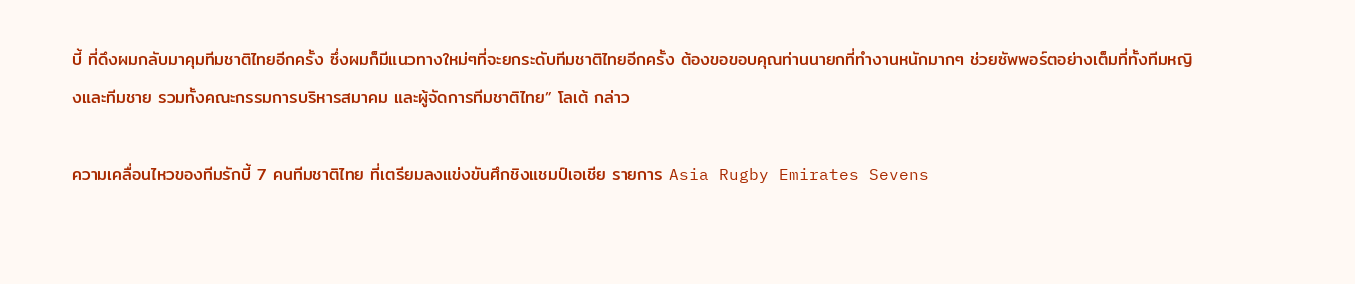บี้ ที่ดึงผมกลับมาคุมทีมชาติไทยอีกครั้ง ซึ่งผมก็มีแนวทางใหม่ๆที่จะยกระดับทีมชาติไทยอีกครั้ง ต้องขอขอบคุณท่านนายกที่ทำงานหนักมากๆ ช่วยซัพพอร์ตอย่างเต็มที่ทั้งทีมหญิงและทีมชาย รวมทั้งคณะกรรมการบริหารสมาคม และผู้จัดการทีมชาติไทย” โลเต้ กล่าว

ความเคลื่อนไหวของทีมรักบี้ 7 คนทีมชาติไทย ที่เตรียมลงแข่งขันศึกชิงแชมป์เอเชีย รายการ Asia Rugby Emirates Sevens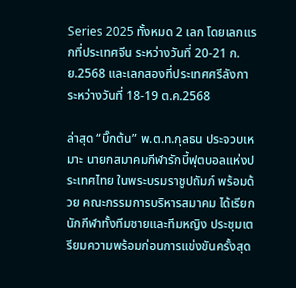Series 2025 ทั้งหมด 2 เลก โดยเลกแรกที่ประเทศจีน ระหว่างวันที่ 20-21 ก.ย.2568 และเลกสองที่ประเทศศรีลังกา ระหว่างวันที่ 18-19 ต.ค.2568

ล่าสุด “บิ๊กต้น” พ.ต.ท.กุลธน ประจวบเหมาะ นายกสมาคมกีฬารักบี้ฟุตบอลแห่งประเทศไทย ในพระบรมราชูปถัมภ์ พร้อมด้วย คณะกรรมการบริหารสมาคม ได้เรียกนักกีฬาทั้งทีมชายและทีมหญิง ประชุมเตรียมความพร้อมก่อนการแข่งขันครั้งสุด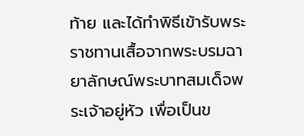ท้าย และได้ทำพิธีเข้ารับพระราชทานเสื้อจากพระบรมฉายาลักษณ์พระบาทสมเด็จพระเจ้าอยู่หัว เพื่อเป็นข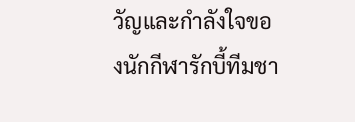วัญและกำลังใจของนักกีฬารักบี้ทีมชา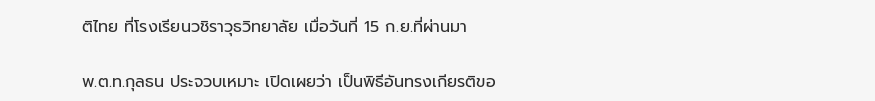ติไทย ที่โรงเรียนวชิราวุธวิทยาลัย เมื่อวันที่ 15 ก.ย.ที่ผ่านมา

พ.ต.ท.กุลธน ประจวบเหมาะ เปิดเผยว่า เป็นพิธีอันทรงเกียรติขอ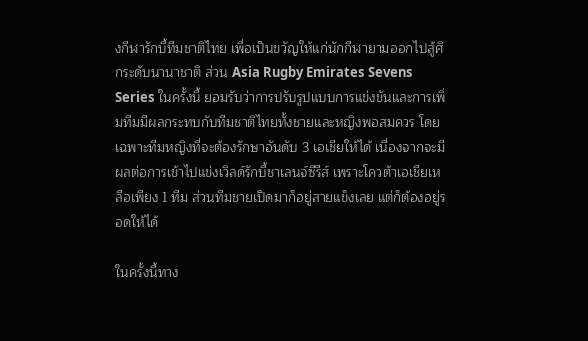งกีฬารักบี้ทีมชาติไทย เพื่อเป็นขวัญให้แก่นักกีฬายามออกไปสู้ศึกระดับนานาชาติ ส่วน Asia Rugby Emirates Sevens Series ในครั้งนี้ ยอมรับว่าการปรับรูปแบบการแข่งขันและการเพิ่มทีมมีผลกระทบกับทีมชาติไทยทั้งชายและหญิงพอสมควร โดยเฉพาะทีมหญิงที่จะต้องรักษาอันดับ 3 เอเชียให้ได้ เนื่องจากจะมีผลต่อการเข้าไปแข่งเวิลด์รักบี้ชาเลนจ์ซีรีส์ เพราะโควต้าเอเชียเหลือเพียง 1 ทีม ส่วนทีมชายเปิดมาก็อยู่สายแข็งเลย แต่ก็ต้องอยู่รอดให้ได้

ในครั้งนี้ทาง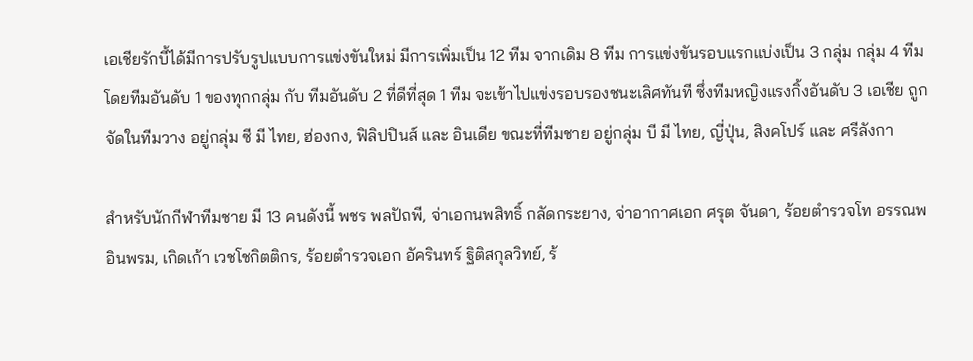เอเชียรักบี้ได้มีการปรับรูปแบบการแข่งขันใหม่ มีการเพิ่มเป็น 12 ทีม จากเดิม 8 ทีม การแข่งขันรอบแรกแบ่งเป็น 3 กลุ่ม กลุ่ม 4 ทีม โดยทีมอันดับ 1 ของทุกกลุ่ม กับ ทีมอันดับ 2 ที่ดีที่สุด 1 ทีม จะเข้าไปแข่งรอบรองชนะเลิศทันที ซึ่งทีมหญิงแรงกิ้งอันดับ 3 เอเชีย ถูกจัดในทีมวาง อยู่กลุ่ม ซี มี ไทย, ฮ่องกง, ฟิลิปปินส์ และ อินเดีย ขณะที่ทีมชาย อยู่กลุ่ม บี มี ไทย, ญี่ปุ่น, สิงคโปร์ และ ศรีลังกา

สำหรับนักกีฬาทีมชาย มี 13 คนดังนี้ พชร พลปัถพี, จ่าเอกนพสิทธิ์ กลัดกระยาง, จ่าอากาศเอก ศรุต จันดา, ร้อยตำรวจโท อรรณพ อินพรม, เกิดเก้า เวชโชกิตติกร, ร้อยตำรวจเอก อัครินทร์ ฐิติสกุลวิทย์, ร้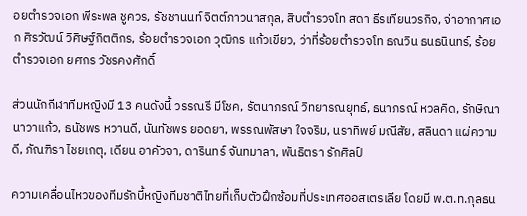อยตำรวจเอก พีระพล ชูควร, รัชชานนท์ จิตต์ภาวนาสกุล, สิบตำรวจโท สดา ธีรเทียนวรกิจ, จ่าอากาศเอก ศิรวัฒน์ วิศิษฐ์กิตติกร, ร้อยตำรวจเอก วุฒิกร แก้วเขียว, ว่าที่ร้อยตำรวจโท ธณวิน ธนธนินทร์, ร้อยตำรวจเอก ยศกร วัชรคงศักดิ์

ส่วนนักกีฬาทีมหญิงมี 13 คนดังนี้ วรรณรี มีโชค, รัตนาภรณ์ วิทยารณยุทธ์, ธนาภรณ์ หวลคิด, รักษิณา นาวาแก้ว, ธนัชพร หวานดี, นันทัชพร ยอดยา, พรรณพัสษา ใจจริม, นราทิพย์ มณีสัย, สลินดา แผ่ความดี, ภัณฑิรา ไชยเกตุ, เดียน อาคัวจา, ดารินทร์ จันทมาลา, พันธิตรา รักศิลป์

ความเคลื่อนไหวของทีมรักบี้หญิงทีมชาติไทยที่เก็บตัวฝึกซ้อมที่ประเทศออสเตรเลีย โดยมี พ.ต.ท.กุลธน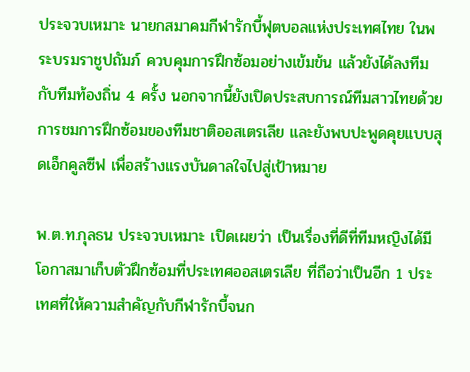ประจวบเหมาะ นายกสมาคมกีฬารักบี้ฟุตบอลแห่งประเทศไทย ในพระบรมราชูปถัมภ์ ควบคุมการฝึกซ้อมอย่างเข้มข้น แล้วยังได้ลงทีมกับทีมท้องถิ่น 4 ครั้ง นอกจากนี้ยังเปิดประสบการณ์ทีมสาวไทยด้วยการชมการฝึกซ้อมของทีมชาติออสเตรเลีย และยังพบปะพูดคุยแบบสุดเอ็กคูลซีฟ เพื่อสร้างแรงบันดาลใจไปสู่เป้าหมาย

พ.ต.ท.กุลธน ประจวบเหมาะ เปิดเผยว่า เป็นเรื่องที่ดีที่ทีมหญิงได้มีโอกาสมาเก็บตัวฝึกซ้อมที่ประเทศออสเตรเลีย ที่ถือว่าเป็นอีก 1 ประเทศที่ให้ความสำคัญกับกีฬารักบี้จนก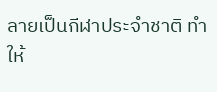ลายเป็นกีฬาประจำชาติ ทำให้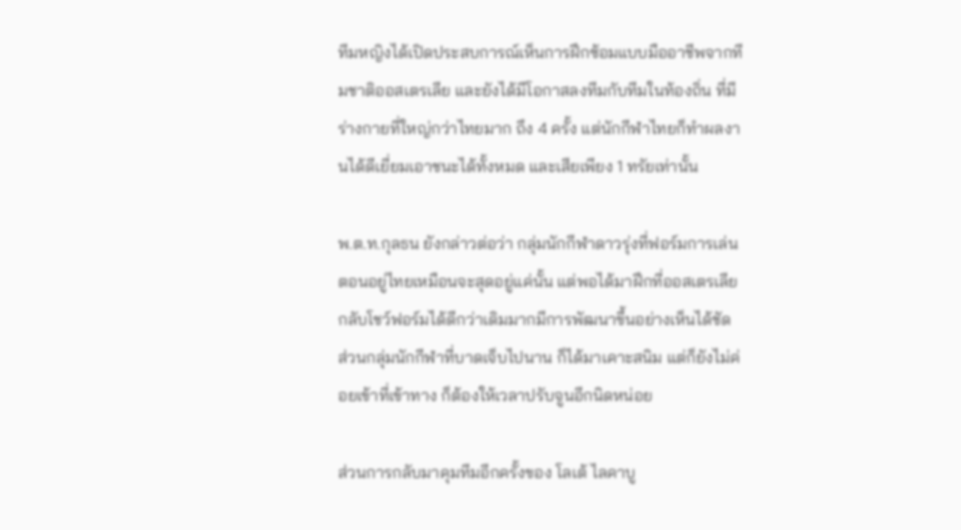ทีมหญิงได้เปิดประสบการณ์เห็นการฝึกซ้อมแบบมืออาชีพจากทีมชาติออสเตรเลีย และยังได้มีโอกาสลงทีมกับทีมในท้องถิ่น ที่มีร่างกายที่ใหญ่กว่าไทยมาก ถึง 4 ครั้ง แต่นักกีฬาไทยก็ทำผลงานได้ดีเยี่ยมเอาชนะได้ทั้งหมด และเสียเพียง 1 ทรัยเท่านั้น

พ.ต.ท.กุลธน ยังกล่าวต่อว่า กลุ่มนักกีฬาดาวรุ่งที่ฟอร์มการเล่นตอนอยู่ไทยเหมือนจะสุดอยู่แค่นั้น แต่พอได้มาฝึกที่ออสเตรเลียกลับโชว์ฟอร์มได้ดีกว่าเดิมมากมีการพัฒนาขึ้นอย่างเห็นได้ชัด ส่วนกลุ่มนักกีฬาที่บาดเจ็บไปนาน ก็ได้มาเคาะสนิม แต่ก็ยังไม่ค่อยเข้าที่เข้าทาง ก็ต้องให้เวลาปรับจูนอีกนิดหน่อย

ส่วนการกลับมาคุมทีมอีกครั้งของ โลเต้ ไลคาบู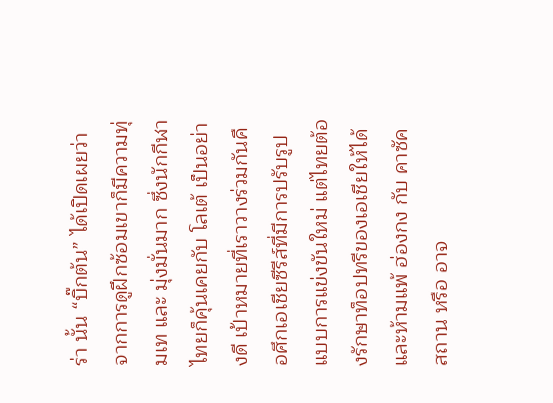ร่า นั้น “บิ๊กต้น” ได้เปิดเผยว่า จากการดูฝึกซ้อมเขาก็มีความทุ่มเท และ มุ่งมั่นมาก ซึ่งนักกีฬาไทยก็คุ้นเคยกับ โลเต้ เป็นอย่างดี เป้าหมายที่เราวางร่วมกันคือศึกเอเชียซีรีส์ที่มีการปรับรูปแบบการแข่งขันใหม่ แต่ไทยต้องรักษาท็อปทรีของเอเชียให้ได้ และห้ามแพ้ ฮ่องกง กับ คาซัคสถาน หรือ อาจ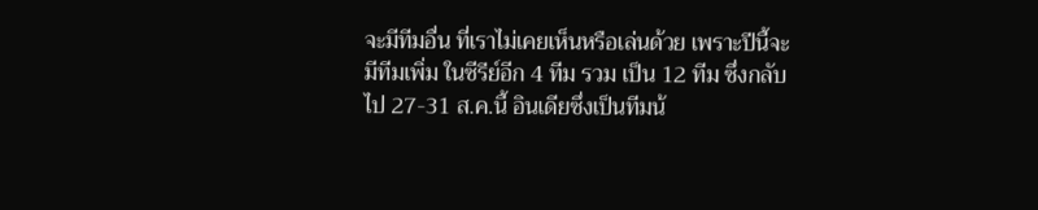จะมีทีมอื่น ที่เราไม่เคยเห็นหรือเล่นด้วย เพราะปีนี้จะมีทีมเพิ่ม ในซีรีย์อีก 4 ทีม รวม เป็น 12 ทีม ซึ่งกลับไป 27-31 ส.ค.นี้ อินเดียซึ่งเป็นทีมน้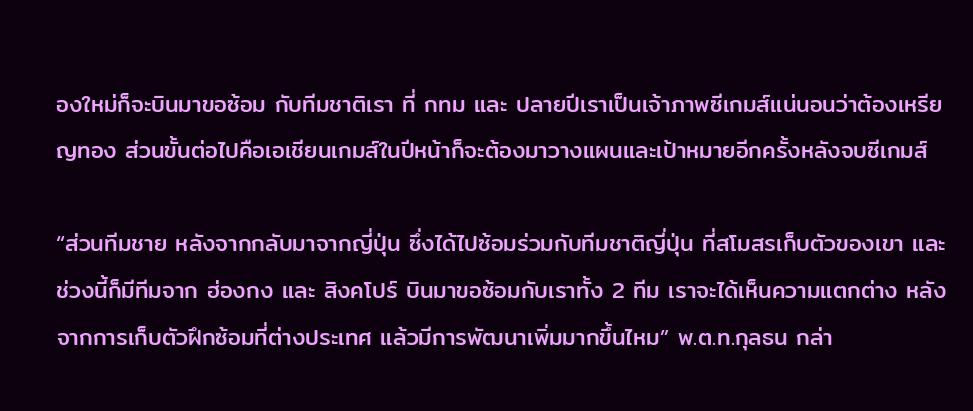องใหม่ก็จะบินมาขอซ้อม กับทีมชาติเรา ที่ กทม และ ปลายปีเราเป็นเจ้าภาพซีเกมส์แน่นอนว่าต้องเหรียญทอง ส่วนขั้นต่อไปคือเอเชียนเกมส์ในปีหน้าก็จะต้องมาวางแผนและเป้าหมายอีกครั้งหลังจบซีเกมส์

“ส่วนทีมชาย หลังจากกลับมาจากญี่ปุ่น ซึ่งได้ไปซ้อมร่วมกับทีมชาติญี่ปุ่น ที่สโมสรเก็บตัวของเขา และช่วงนี้ก็มีทีมจาก ฮ่องกง และ สิงคโปร์ บินมาขอซ้อมกับเราทั้ง 2 ทีม เราจะได้เห็นความแตกต่าง หลังจากการเก็บตัวฝึกซ้อมที่ต่างประเทศ แล้วมีการพัฒนาเพิ่มมากขึ้นไหม” พ.ต.ท.กุลธน กล่า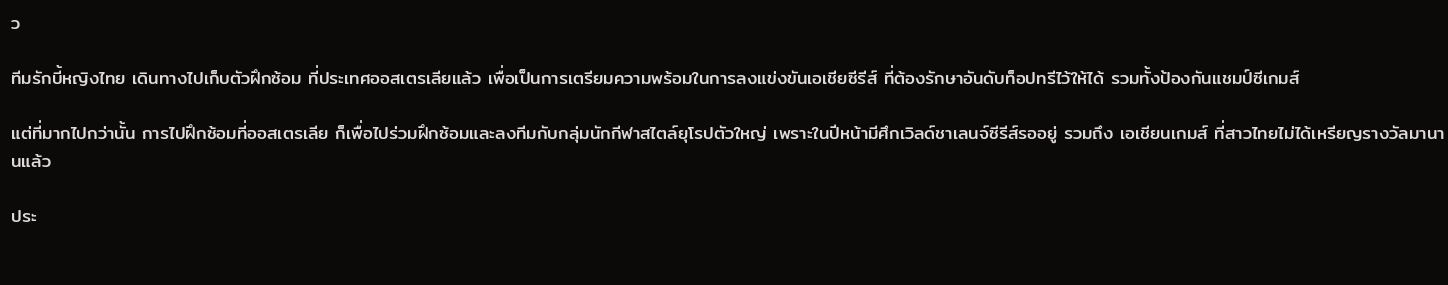ว

ทีมรักบี้หญิงไทย เดินทางไปเก็บตัวฝึกซ้อม ที่ประเทศออสเตรเลียแล้ว เพื่อเป็นการเตรียมความพร้อมในการลงแข่งขันเอเชียซีรีส์ ที่ต้องรักษาอันดับท็อปทรีไว้ให้ได้ รวมทั้งป้องกันแชมป์ซีเกมส์

แต่ที่มากไปกว่านั้น การไปฝึกซ้อมที่ออสเตรเลีย ก็เพื่อไปร่วมฝึกซ้อมและลงทีมกับกลุ่มนักกีฬาสไตล์ยุโรปตัวใหญ่ เพราะในปีหน้ามีศึกเวิลด์ชาเลนจ์ซีรีส์รออยู่ รวมถึง เอเชียนเกมส์ ที่สาวไทยไม่ได้เหรียญรางวัลมานานแล้ว

ประ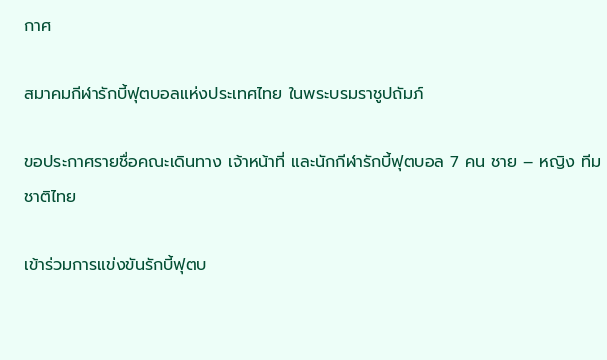กาศ

สมาคมกีฬารักบี้ฟุตบอลแห่งประเทศไทย ในพระบรมราชูปถัมภ์

ขอประกาศรายชื่อคณะเดินทาง เจ้าหน้าที่ และนักกีฬารักบี้ฟุตบอล 7 คน ชาย – หญิง ทีมชาติไทย

เข้าร่วมการแข่งขันรักบี้ฟุตบ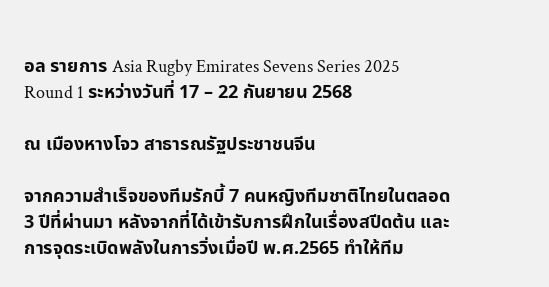อล รายการ Asia Rugby Emirates Sevens Series 2025 Round 1 ระหว่างวันที่ 17 – 22 กันยายน 2568

ณ เมืองหางโจว สาธารณรัฐประชาชนจีน

จากความสำเร็จของทีมรักบี้ 7 คนหญิงทีมชาติไทยในตลอด 3 ปีที่ผ่านมา หลังจากที่ได้เข้ารับการฝึกในเรื่องสปีดต้น และการจุดระเบิดพลังในการวิ่งเมื่อปี พ.ศ.2565 ทำให้ทีม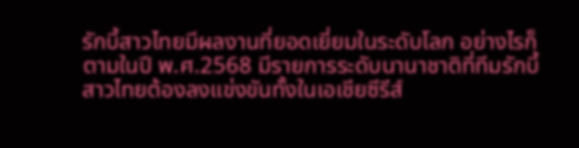รักบี้สาวไทยมีผลงานที่ยอดเยี่ยมในระดับโลก อย่างไรก็ตามในปี พ.ศ.2568 มีรายการระดับนานาชาติที่ทีมรักบี้สาวไทยต้องลงแข่งขันทั้งในเอเชียซีรีส์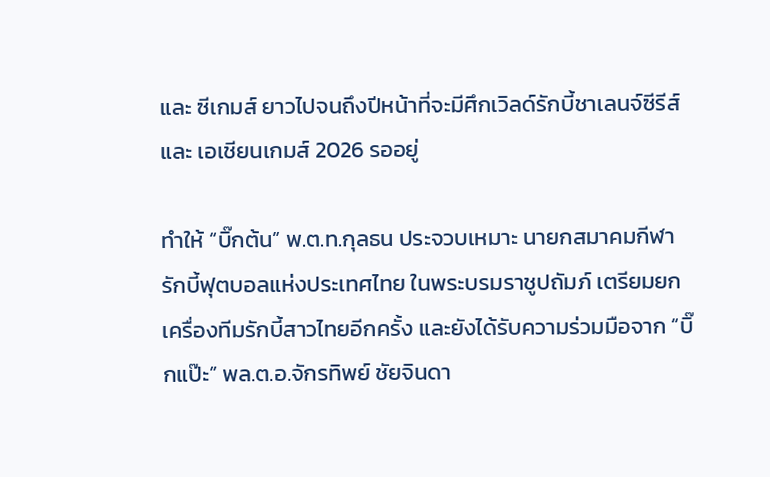และ ซีเกมส์ ยาวไปจนถึงปีหน้าที่จะมีศึกเวิลด์รักบี้ชาเลนจ์ซีรีส์ และ เอเชียนเกมส์ 2026 รออยู่

ทำให้ “บิ๊กต้น” พ.ต.ท.กุลธน ประจวบเหมาะ นายกสมาคมกีฬารักบี้ฟุตบอลแห่งประเทศไทย ในพระบรมราชูปถัมภ์ เตรียมยกเครื่องทีมรักบี้สาวไทยอีกครั้ง และยังได้รับความร่วมมือจาก “บิ๊กแป๊ะ” พล.ต.อ.จักรทิพย์ ชัยจินดา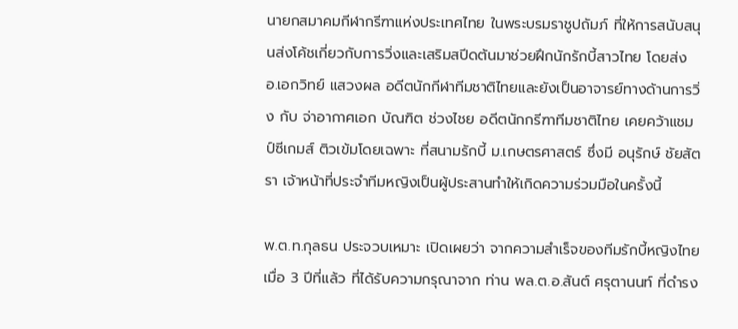นายกสมาคมกีฬากรีฑาแห่งประเทศไทย ในพระบรมราชูปถัมภ์ ที่ให้การสนับสนุนส่งโค้ชเกี่ยวกับการวิ่งและเสริมสปีดต้นมาช่วยฝึกนักรักบี้สาวไทย โดยส่ง อ.เอกวิทย์ แสวงผล อดีตนักกีฬาทีมชาติไทยและยังเป็นอาจารย์ทางด้านการวิ่ง กับ จ่าอากาศเอก บัณฑิต ช่วงไชย อดีตนักกรีฑาทีมชาติไทย เคยคว้าแชมป์ซีเกมส์ ติวเข้มโดยเฉพาะ ที่สนามรักบี้ ม.เกษตรศาสตร์ ซึ่งมี อนุรักษ์ ชัยสัตรา เจ้าหน้าที่ประจำทีมหญิงเป็นผู้ประสานทำให้เกิดความร่วมมือในครั้งนี้

พ.ต.ท.กุลธน ประจวบเหมาะ เปิดเผยว่า จากความสำเร็จของทีมรักบี้หญิงไทย เมื่อ 3 ปีที่แล้ว ที่ได้รับความกรุณาจาก ท่าน พล.ต.อ.สันต์ ศรุตานนท์ ที่ดำรง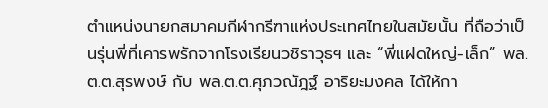ตำแหน่งนายกสมาคมกีฬากรีฑาแห่งประเทศไทยในสมัยนั้น ที่ถือว่าเป็นรุ่นพี่ที่เคารพรักจากโรงเรียนวชิราวุธฯ และ “พี่แฝดใหญ่-เล็ก” พล.ต.ต.สุรพงษ์ กับ พล.ต.ต.ศุภวณัฎฐ์ อาริยะมงคล ได้ให้กา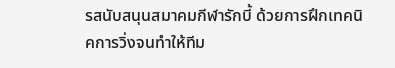รสนับสนุนสมาคมกีฬารักบี้ ด้วยการฝึกเทคนิคการวิ่งจนทำให้ทีม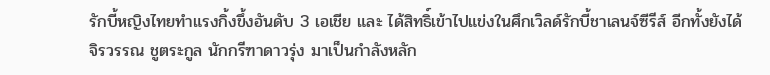รักบี้หญิงไทยทำแรงกิ้งขึ้งอันดับ 3 เอเชีย และ ได้สิทธิ์เข้าไปแข่งในศึกเวิลด์รักบี้ชาเลนจ์ซีรีส์ อีกทั้งยังได้ จิรวรรณ ชูตระกูล นักกรีฑาดาวรุ่ง มาเป็นกำลังหลัก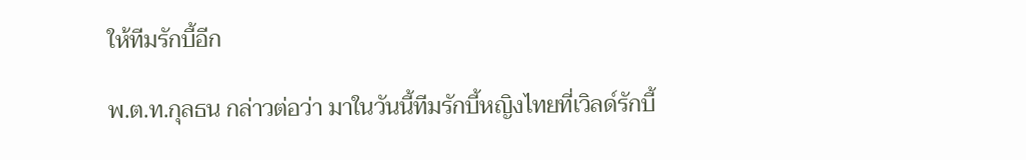ให้ทีมรักบี้อีก

พ.ต.ท.กุลธน กล่าวต่อว่า มาในวันนี้ทีมรักบี้หญิงไทยที่เวิลด์รักบี้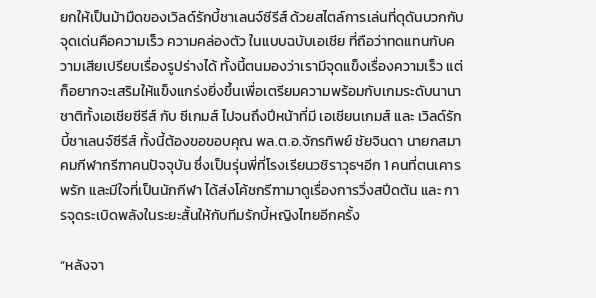ยกให้เป็นม้ามืดของเวิลด์รักบี้ชาเลนจ์ซีรีส์ ด้วยสไตล์การเล่นที่ดุดันบวกกับจุดเด่นคือความเร็ว ความคล่องตัว ในแบบฉบับเอเชีย ที่ถือว่าทดแทนกับความเสียเปรียบเรื่องรูปร่างได้ ทั้งนี้ตนมองว่าเรามีจุดแข็งเรื่องความเร็ว แต่ก็อยากจะเสริมให้แข็งแกร่งยิ่งขึ้นเพื่อเตรียมความพร้อมกับเกมระดับนานาชาติทั้งเอเชียซีรีส์ กับ ซีเกมส์ ไปจนถึงปีหน้าที่มี เอเชียนเกมส์ และ เวิลด์รักบี้ชาเลนจ์ซีรีส์ ทั้งนี้ต้องขอขอบคุณ พล.ต.อ.จักรทิพย์ ชัยจินดา นายกสมาคมกีฬากรีฑาคนปัจจุบัน ซึ่งเป็นรุ่นพี่ที่โรงเรียนวชิราวุธฯอีก 1 คนที่ตนเคารพรัก และมีใจที่เป็นนักกีฬา ได้ส่งโค้ชกรีฑามาดูเรื่องการวิ่งสปีดต้น และ การจุดระเบิดพลังในระยะสั้นให้กับทีมรักบี้หญิงไทยอีกครั้ง

“หลังจา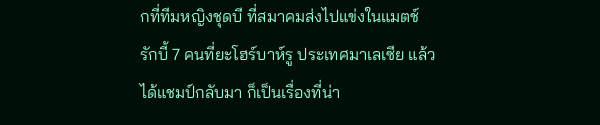กที่ทีมหญิงชุดบี ที่สมาคมส่งไปแข่งในแมตช์รักบี้ 7 คนที่ยะโฮร์บาห์รู ประเทศมาเลเซีย แล้วได้แชมป์กลับมา ก็เป็นเรื่องที่น่า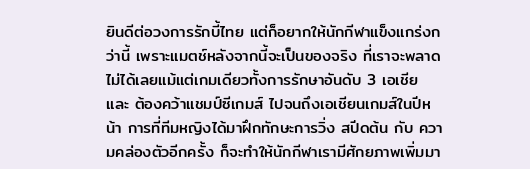ยินดีต่อวงการรักบี้ไทย แต่ก็อยากให้นักกีฬาแข็งแกร่งกว่านี้ เพราะแมตช์หลังจากนี้จะเป็นของจริง ที่เราจะพลาดไม่ได้เลยแม้แต่เกมเดียวทั้งการรักษาอันดับ 3 เอเชีย และ ต้องคว้าแชมป์ซีเกมส์ ไปจนถึงเอเชียนเกมส์ในปีหน้า การที่ทีมหญิงได้มาฝึกทักษะการวิ่ง สปีดต้น กับ ความคล่องตัวอีกครั้ง ก็จะทำให้นักกีฬาเรามีศักยภาพเพิ่มมา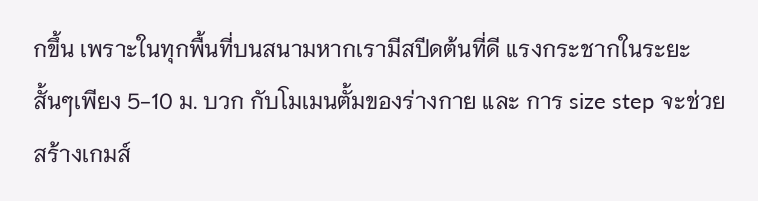กขึ้น เพราะในทุกพื้นที่บนสนามหากเรามีสปีดต้นที่ดี แรงกระชากในระยะสั้นๆเพียง 5-10 ม. บวก กับโมเมนตั้มของร่างกาย และ การ size step จะช่วยสร้างเกมส์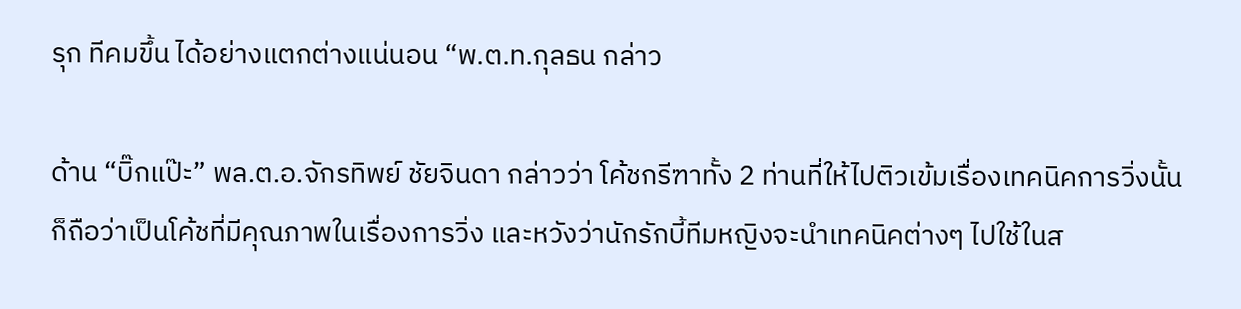รุก ทีคมขึ้น ได้อย่างแตกต่างแน่นอน “พ.ต.ท.กุลธน กล่าว

ด้าน “บิ๊กแป๊ะ” พล.ต.อ.จักรทิพย์ ชัยจินดา กล่าวว่า โค้ชกรีฑาทั้ง 2 ท่านที่ให้ไปติวเข้มเรื่องเทคนิคการวิ่งนั้นก็ถือว่าเป็นโค้ชที่มีคุณภาพในเรื่องการวิ่ง และหวังว่านักรักบี้ทีมหญิงจะนำเทคนิคต่างๆ ไปใช้ในส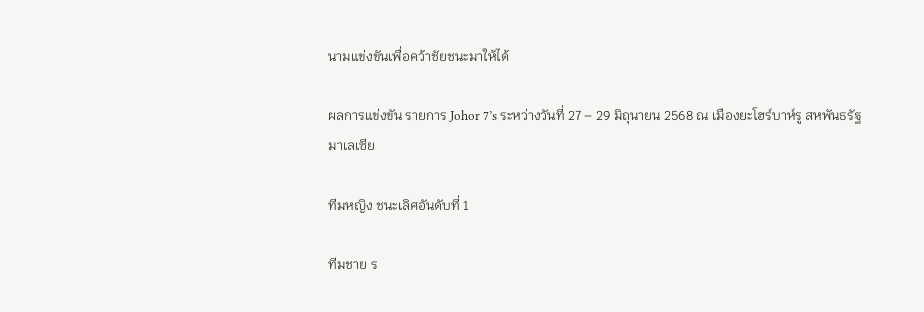นามแข่งขันเพื่อคว้าชัยชนะมาให้ได้

ผลการแข่งขัน รายการ Johor 7’s ระหว่างวันที่ 27 – 29 มิถุนายน 2568 ณ เมืองยะโฮร์บาห์รู สหพันธรัฐมาเลเซีย

ทีมหญิง ชนะเลิศอันดับที่ 1

ทีมชาย ร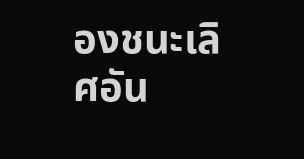องชนะเลิศอัน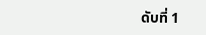ดับที่ 1